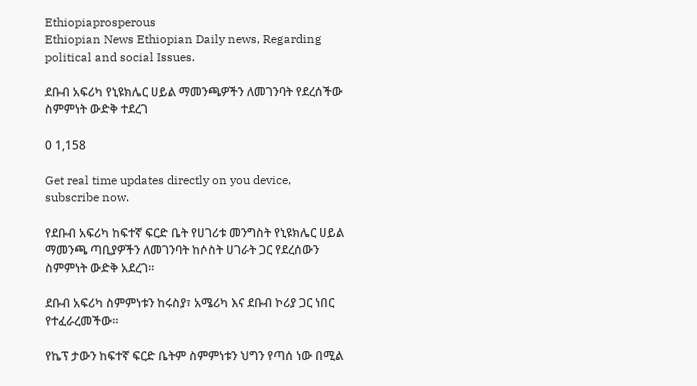Ethiopiaprosperous
Ethiopian News Ethiopian Daily news, Regarding political and social Issues.

ደቡብ አፍሪካ የኒዩክሌር ሀይል ማመንጫዎችን ለመገንባት የደረሰችው ስምምነት ውድቅ ተደረገ

0 1,158

Get real time updates directly on you device, subscribe now.

የደቡብ አፍሪካ ከፍተኛ ፍርድ ቤት የሀገሪቱ መንግስት የኒዩክሌር ሀይል ማመንጫ ጣቢያዎችን ለመገንባት ከሶስት ሀገራት ጋር የደረሰውን ስምምነት ውድቅ አደረገ።

ደቡብ አፍሪካ ስምምነቱን ከሩስያ፣ አሜሪካ እና ደቡብ ኮሪያ ጋር ነበር የተፈራረመችው።

የኬፕ ታውን ከፍተኛ ፍርድ ቤትም ስምምነቱን ህግን የጣሰ ነው በሚል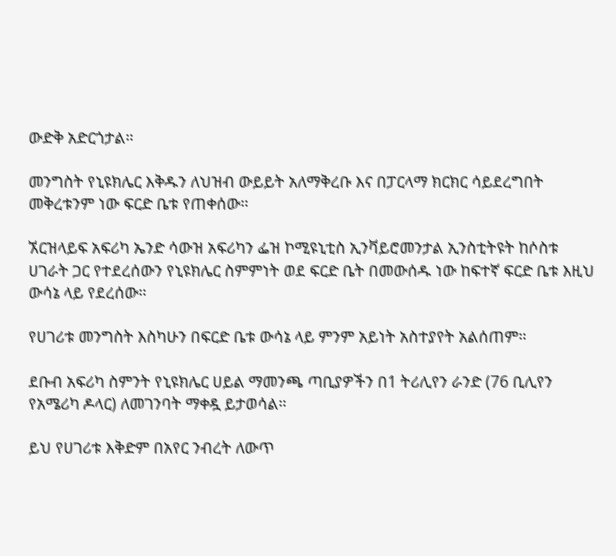ውድቅ አድርጎታል።

መንግስት የኒዩክሌር እቅዱን ለህዝብ ውይይት አለማቅረቡ እና በፓርላማ ክርክር ሳይደረግበት መቅረቱንም ነው ፍርድ ቤቱ የጠቀሰው።

ኧርዝላይፍ አፍሪካ ኤንድ ሳውዝ አፍሪካን ፌዝ ኮሚዩኒቲስ ኢንቫይሮመንታል ኢንስቲትዩት ከሶስቱ ሀገራት ጋር የተደረሰውን የኒዩክሌር ስምምነት ወደ ፍርድ ቤት በመውሰዱ ነው ከፍተኛ ፍርድ ቤቱ እዚህ ውሳኔ ላይ የደረሰው።

የሀገሪቱ መንግስት እስካሁን በፍርድ ቤቱ ውሳኔ ላይ ምንም አይነት አስተያየት አልሰጠም።

ደቡብ አፍሪካ ስምንት የኒዩክሌር ሀይል ማመንጫ ጣቢያዎችን በ1 ትሪሊየን ራንድ (76 ቢሊየን የአሜሪካ ዶላር) ለመገንባት ማቀዷ ይታወሳል።

ይህ የሀገሪቱ እቅድም በአየር ንብረት ለውጥ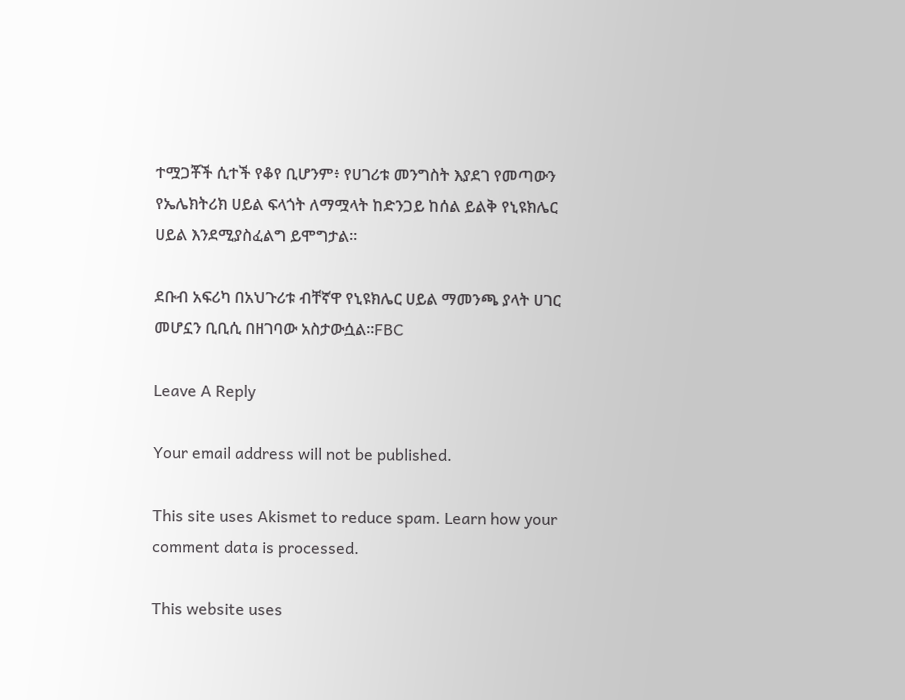ተሟጋቾች ሲተች የቆየ ቢሆንም፥ የሀገሪቱ መንግስት እያደገ የመጣውን የኤሌክትሪክ ሀይል ፍላጎት ለማሟላት ከድንጋይ ከሰል ይልቅ የኒዩክሌር ሀይል እንደሚያስፈልግ ይሞግታል።

ደቡብ አፍሪካ በአህጉሪቱ ብቸኛዋ የኒዩክሌር ሀይል ማመንጫ ያላት ሀገር መሆኗን ቢቢሲ በዘገባው አስታውሷል።FBC

Leave A Reply

Your email address will not be published.

This site uses Akismet to reduce spam. Learn how your comment data is processed.

This website uses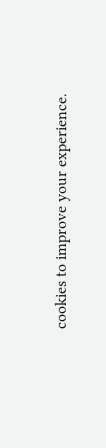cookies to improve your experience.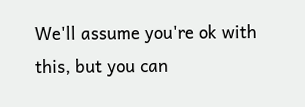We'll assume you're ok with this, but you can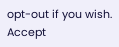opt-out if you wish. Accept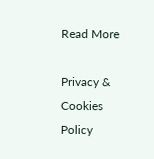Read More

Privacy & Cookies Policy